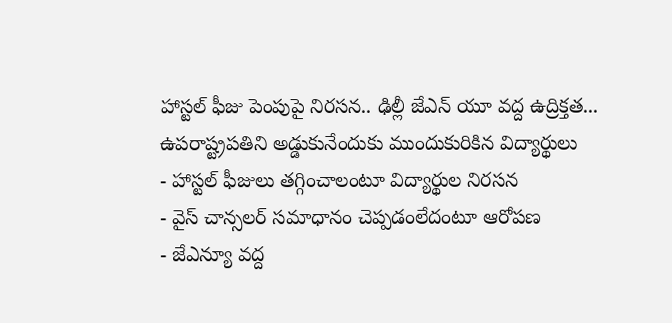హాస్టల్ ఫీజు పెంపుపై నిరసన.. ఢిల్లీ జేఎన్ యూ వద్ద ఉద్రిక్తత... ఉపరాష్ట్రపతిని అడ్డుకునేందుకు ముందుకురికిన విద్యార్థులు
- హాస్టల్ ఫీజులు తగ్గించాలంటూ విద్యార్థుల నిరసన
- వైస్ చాన్సలర్ సమాధానం చెప్పడంలేదంటూ ఆరోపణ
- జేఎన్యూ వద్ద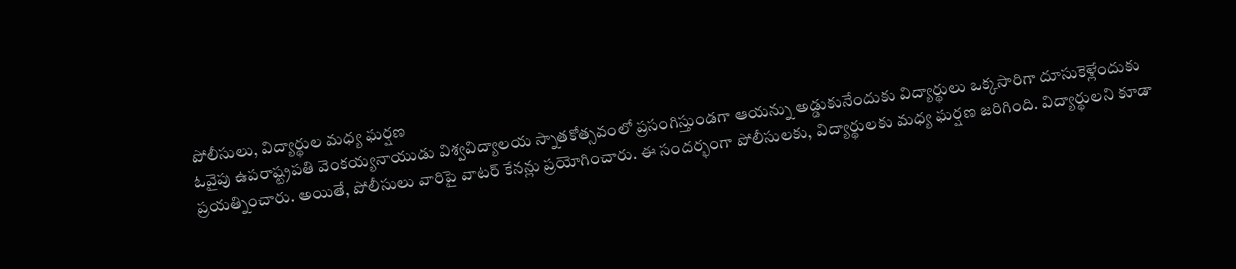పోలీసులు, విద్యార్థుల మధ్య ఘర్షణ
ఓవైపు ఉపరాష్ట్రపతి వెంకయ్యనాయుడు విశ్వవిద్యాలయ స్నాతకోత్సవంలో ప్రసంగిస్తుండగా ఆయన్ను అడ్డుకునేందుకు విద్యార్థులు ఒక్కసారిగా దూసుకెళ్లేందుకు ప్రయత్నించారు. అయితే, పోలీసులు వారిపై వాటర్ కేనన్లు ప్రయోగించారు. ఈ సందర్భంగా పోలీసులకు, విద్యార్థులకు మధ్య ఘర్షణ జరిగింది. విద్యార్థులని కూడా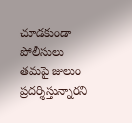చూడకుండా పోలీసులు తమపై జులుం ప్రదర్శిస్తున్నారని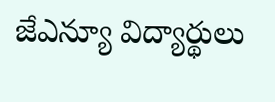జేఎన్యూ విద్యార్థులు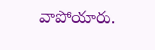వాపోయారు.